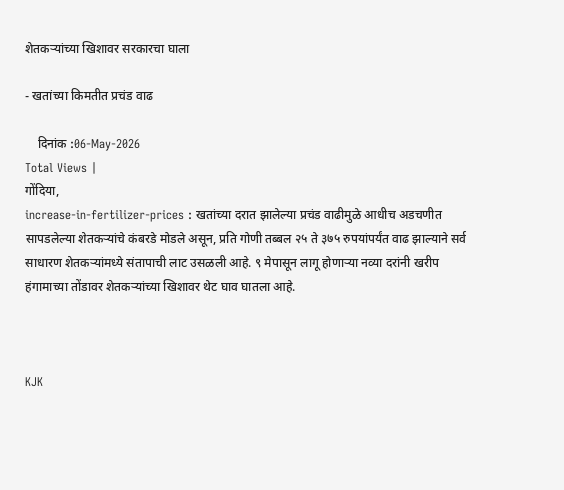शेतकर्‍यांच्या खिशावर सरकारचा घाला

- खतांच्या किमतीत प्रचंड वाढ

    दिनांक :06-May-2026
Total Views |
गोंदिया,
increase-in-fertilizer-prices : खतांच्या दरात झालेल्या प्रचंड वाढीमुळे आधीच अडचणीत सापडलेल्या शेतकर्‍यांचे कंबरडे मोडले असून, प्रति गोणी तब्बल २५ ते ३७५ रुपयांपर्यंत वाढ झाल्याने सर्व साधारण शेतकर्‍यांमध्ये संतापाची लाट उसळली आहे. ९ मेपासून लागू होणार्‍या नव्या दरांनी खरीप हंगामाच्या तोंडावर शेतकर्‍यांच्या खिशावर थेट घाव घातला आहे.



KJK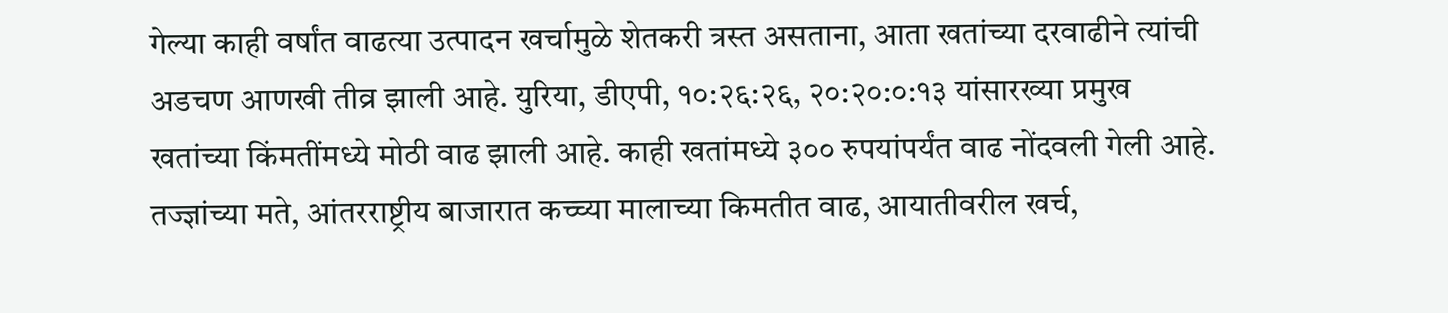गेल्या काही वर्षांत वाढत्या उत्पादन खर्चामुळे शेतकरी त्रस्त असताना, आता खतांच्या दरवाढीने त्यांची अडचण आणखी तीव्र झाली आहे. युरिया, डीएपी, १०:२६:२६, २०:२०:०:१३ यांसारख्या प्रमुख खतांच्या किंमतींमध्ये मोठी वाढ झाली आहे. काही खतांमध्ये ३०० रुपयांपर्यंत वाढ नोंदवली गेली आहे. तज्ज्ञांच्या मते, आंतरराष्ट्रीय बाजारात कच्च्या मालाच्या किमतीत वाढ, आयातीवरील खर्च,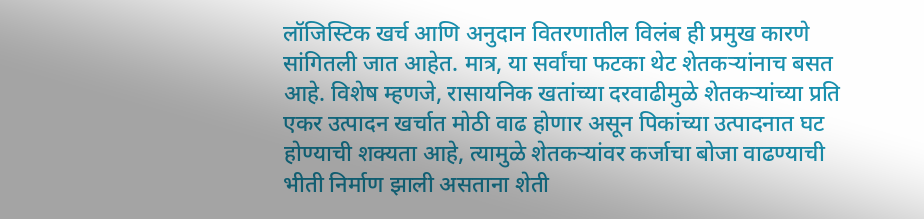लॉजिस्टिक खर्च आणि अनुदान वितरणातील विलंब ही प्रमुख कारणे सांगितली जात आहेत. मात्र, या सर्वांचा फटका थेट शेतकर्‍यांनाच बसत आहे. विशेष म्हणजे, रासायनिक खतांच्या दरवाढीमुळे शेतकर्‍यांच्या प्रति एकर उत्पादन खर्चात मोठी वाढ होणार असून पिकांच्या उत्पादनात घट होण्याची शक्यता आहे, त्यामुळे शेतकर्‍यांवर कर्जाचा बोजा वाढण्याची भीती निर्माण झाली असताना शेती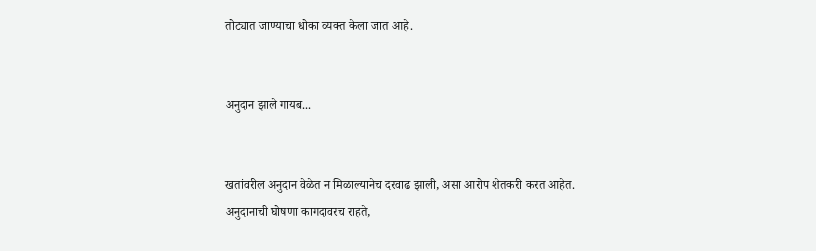तोट्यात जाण्याचा धोका व्यक्त केला जात आहे.


अनुदान झाले गायब...


खतांवरील अनुदान वेळेत न मिळाल्यानेच दरवाढ झाली, असा आरोप शेतकरी करत आहेत. अनुदानाची घोषणा कागदावरच राहते,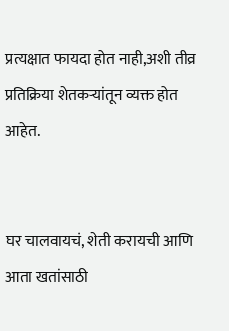प्रत्यक्षात फायदा होत नाही,अशी तीव्र प्रतिक्रिया शेतकर्‍यांतून व्यक्त होत आहेत.


घर चालवायचं, शेती करायची आणि आता खतांसाठी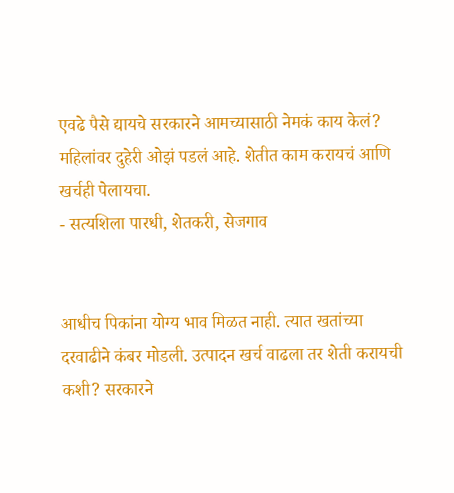एवढे पैसे द्यायचे सरकारने आमच्यासाठी नेमकं काय केलं? महिलांवर दुहेरी ओझं पडलं आहे. शेतीत काम करायचं आणि खर्चही पेलायचा.
- सत्यशिला पारधी, शेतकरी, सेजगाव


आधीच पिकांना योग्य भाव मिळत नाही. त्यात खतांच्या दरवाढीने कंबर मोडली. उत्पादन खर्च वाढला तर शेती करायची कशी? सरकारने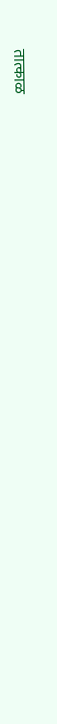तात्काळ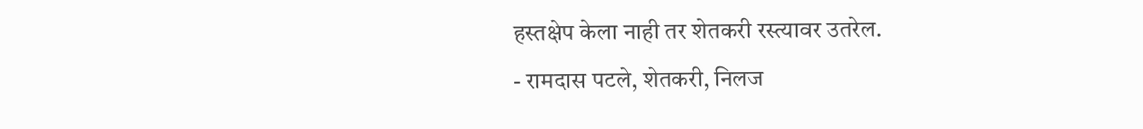हस्तक्षेप केला नाही तर शेतकरी रस्त्यावर उतरेल.
- रामदास पटले, शेतकरी, निलज